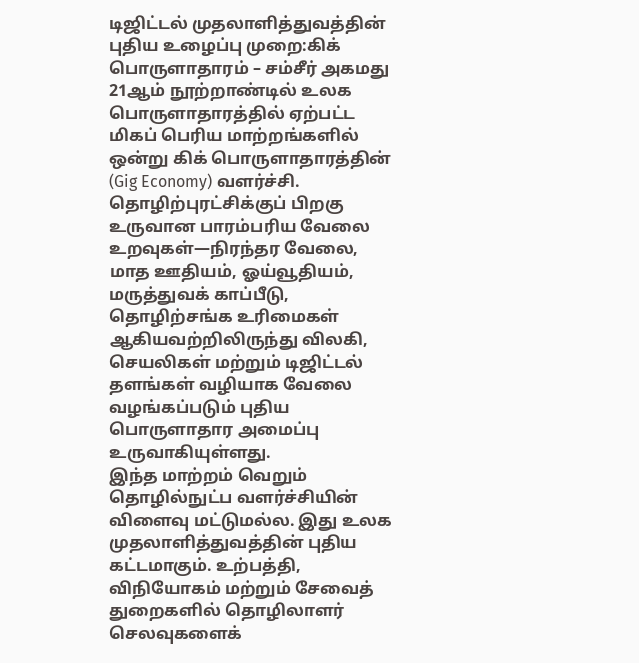டிஜிட்டல் முதலாளித்துவத்தின் புதிய உழைப்பு முறை:கிக் பொருளாதாரம் – சம்சீர் அகமது
21ஆம் நூற்றாண்டில் உலக பொருளாதாரத்தில் ஏற்பட்ட மிகப் பெரிய மாற்றங்களில் ஒன்று கிக் பொருளாதாரத்தின் (Gig Economy) வளர்ச்சி. தொழிற்புரட்சிக்குப் பிறகு உருவான பாரம்பரிய வேலை உறவுகள்—நிரந்தர வேலை, மாத ஊதியம், ஓய்வூதியம், மருத்துவக் காப்பீடு, தொழிற்சங்க உரிமைகள் ஆகியவற்றிலிருந்து விலகி, செயலிகள் மற்றும் டிஜிட்டல் தளங்கள் வழியாக வேலை வழங்கப்படும் புதிய பொருளாதார அமைப்பு உருவாகியுள்ளது.
இந்த மாற்றம் வெறும் தொழில்நுட்ப வளர்ச்சியின் விளைவு மட்டுமல்ல. இது உலக முதலாளித்துவத்தின் புதிய கட்டமாகும். உற்பத்தி, விநியோகம் மற்றும் சேவைத் துறைகளில் தொழிலாளர் செலவுகளைக்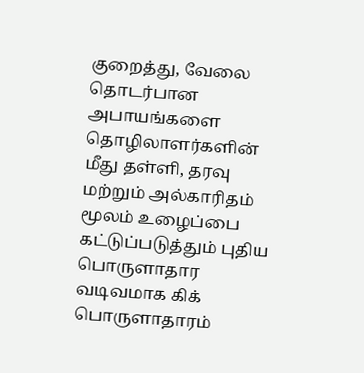குறைத்து, வேலை தொடர்பான அபாயங்களை தொழிலாளர்களின் மீது தள்ளி, தரவு மற்றும் அல்காரிதம் மூலம் உழைப்பை கட்டுப்படுத்தும் புதிய பொருளாதார வடிவமாக கிக் பொருளாதாரம்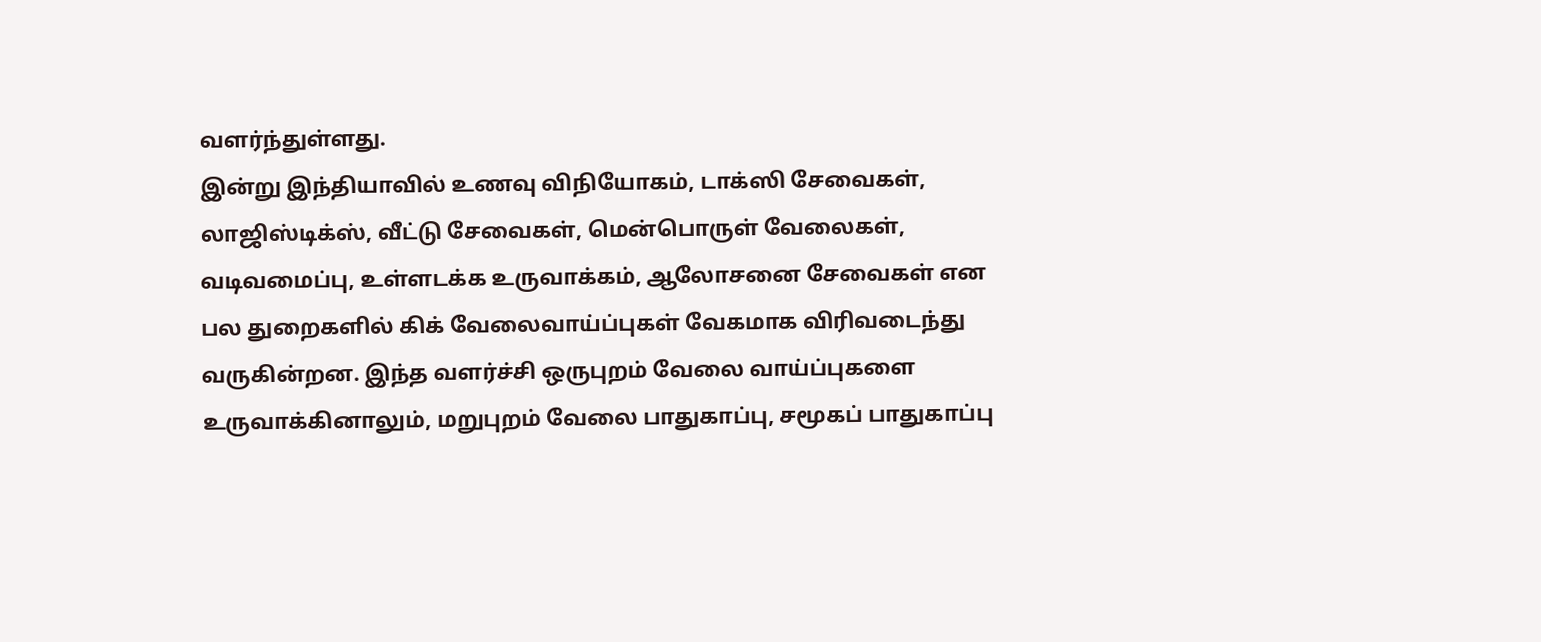வளர்ந்துள்ளது.
இன்று இந்தியாவில் உணவு விநியோகம், டாக்ஸி சேவைகள், லாஜிஸ்டிக்ஸ், வீட்டு சேவைகள், மென்பொருள் வேலைகள், வடிவமைப்பு, உள்ளடக்க உருவாக்கம், ஆலோசனை சேவைகள் என பல துறைகளில் கிக் வேலைவாய்ப்புகள் வேகமாக விரிவடைந்து வருகின்றன. இந்த வளர்ச்சி ஒருபுறம் வேலை வாய்ப்புகளை உருவாக்கினாலும், மறுபுறம் வேலை பாதுகாப்பு, சமூகப் பாதுகாப்பு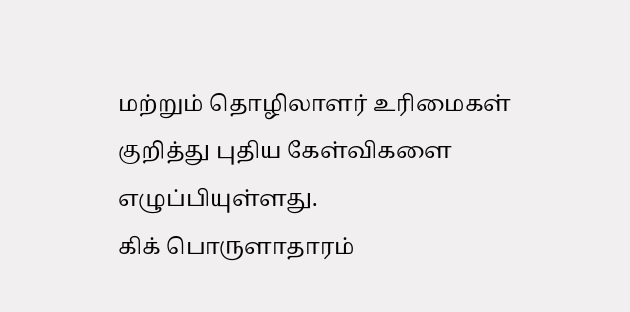மற்றும் தொழிலாளர் உரிமைகள் குறித்து புதிய கேள்விகளை எழுப்பியுள்ளது.
கிக் பொருளாதாரம்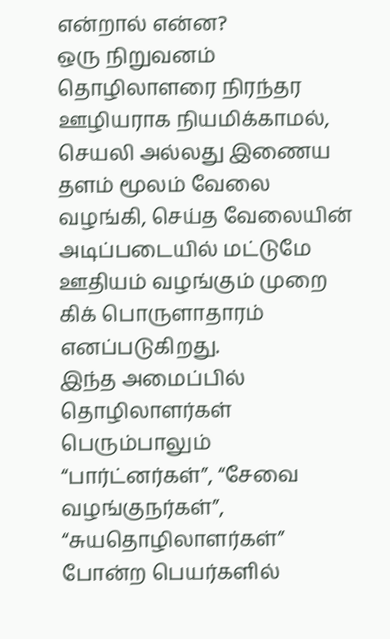என்றால் என்ன?
ஒரு நிறுவனம் தொழிலாளரை நிரந்தர ஊழியராக நியமிக்காமல், செயலி அல்லது இணைய தளம் மூலம் வேலை வழங்கி, செய்த வேலையின் அடிப்படையில் மட்டுமே ஊதியம் வழங்கும் முறை கிக் பொருளாதாரம் எனப்படுகிறது.
இந்த அமைப்பில் தொழிலாளர்கள் பெரும்பாலும் “பார்ட்னர்கள்”, “சேவை வழங்குநர்கள்”, “சுயதொழிலாளர்கள்” போன்ற பெயர்களில்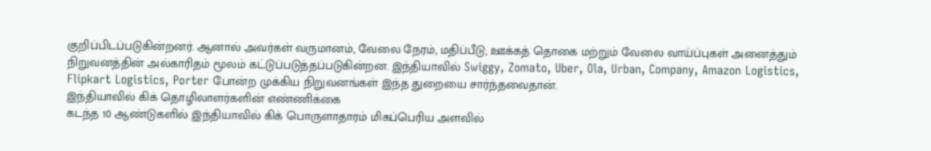குறிப்பிடப்படுகின்றனர். ஆனால் அவர்கள் வருமானம், வேலை நேரம், மதிப்பீடு, ஊக்கத் தொகை மற்றும் வேலை வாய்ப்புகள் அனைத்தும் நிறுவனத்தின் அல்காரிதம் மூலம் கட்டுப்படுத்தப்படுகின்றன. இந்தியாவில் Swiggy, Zomato, Uber, Ola, Urban, Company, Amazon Logistics, Flipkart Logistics, Porter போன்ற முக்கிய நிறுவனங்கள் இந்த துறையை சார்ந்தவைதான்.
இந்தியாவில் கிக் தொழிலாளர்களின் எண்ணிக்கை
கடந்த 10 ஆண்டுகளில் இந்தியாவில் கிக் பொருளாதாரம் மிகப்பெரிய அளவில்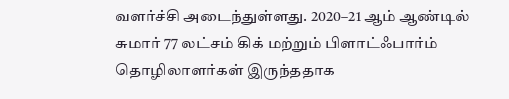வளர்ச்சி அடைந்துள்ளது. 2020–21 ஆம் ஆண்டில் சுமார் 77 லட்சம் கிக் மற்றும் பிளாட்ஃபார்ம் தொழிலாளர்கள் இருந்ததாக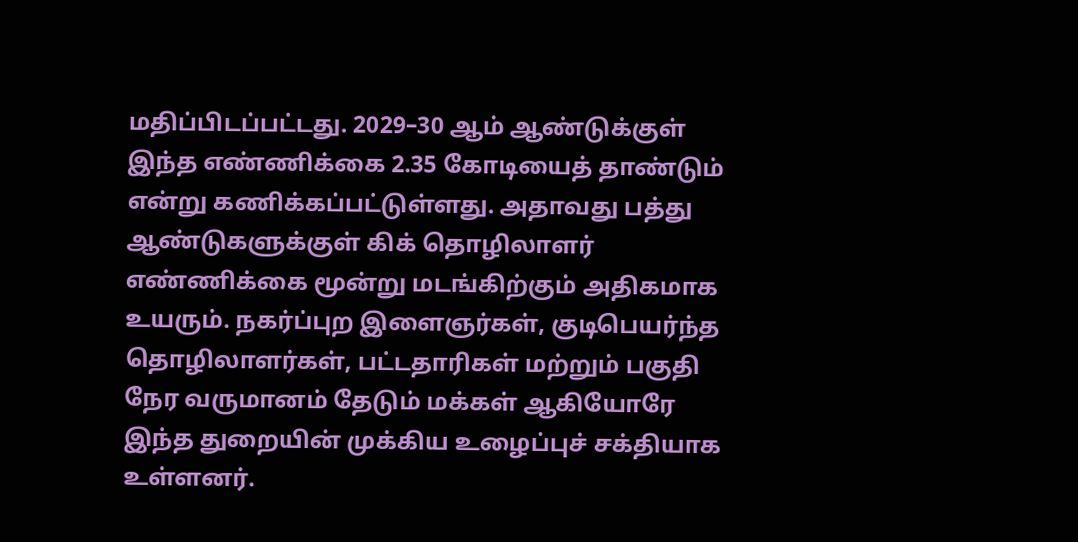மதிப்பிடப்பட்டது. 2029–30 ஆம் ஆண்டுக்குள் இந்த எண்ணிக்கை 2.35 கோடியைத் தாண்டும் என்று கணிக்கப்பட்டுள்ளது. அதாவது பத்து ஆண்டுகளுக்குள் கிக் தொழிலாளர் எண்ணிக்கை மூன்று மடங்கிற்கும் அதிகமாக உயரும். நகர்ப்புற இளைஞர்கள், குடிபெயர்ந்த தொழிலாளர்கள், பட்டதாரிகள் மற்றும் பகுதி நேர வருமானம் தேடும் மக்கள் ஆகியோரே இந்த துறையின் முக்கிய உழைப்புச் சக்தியாக உள்ளனர்.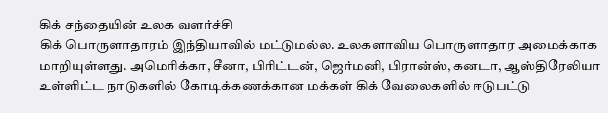கிக் சந்தையின் உலக வளர்ச்சி
கிக் பொருளாதாரம் இந்தியாவில் மட்டுமல்ல. உலகளாவிய பொருளாதார அமைக்காக மாறியுள்ளது. அமெரிக்கா, சீனா, பிரிட்டன், ஜெர்மனி, பிரான்ஸ், கனடா, ஆஸ்திரேலியா உள்ளிட்ட நாடுகளில் கோடிக்கணக்கான மக்கள் கிக் வேலைகளில் ஈடுபட்டு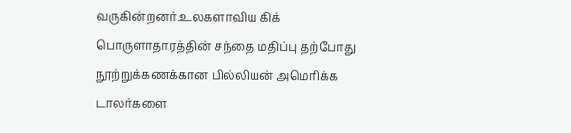வருகின்றனர்.உலகளாவிய கிக் பொருளாதாரத்தின் சந்தை மதிப்பு தற்போது நூற்றுக்கணக்கான பில்லியன் அமெரிக்க டாலர்களை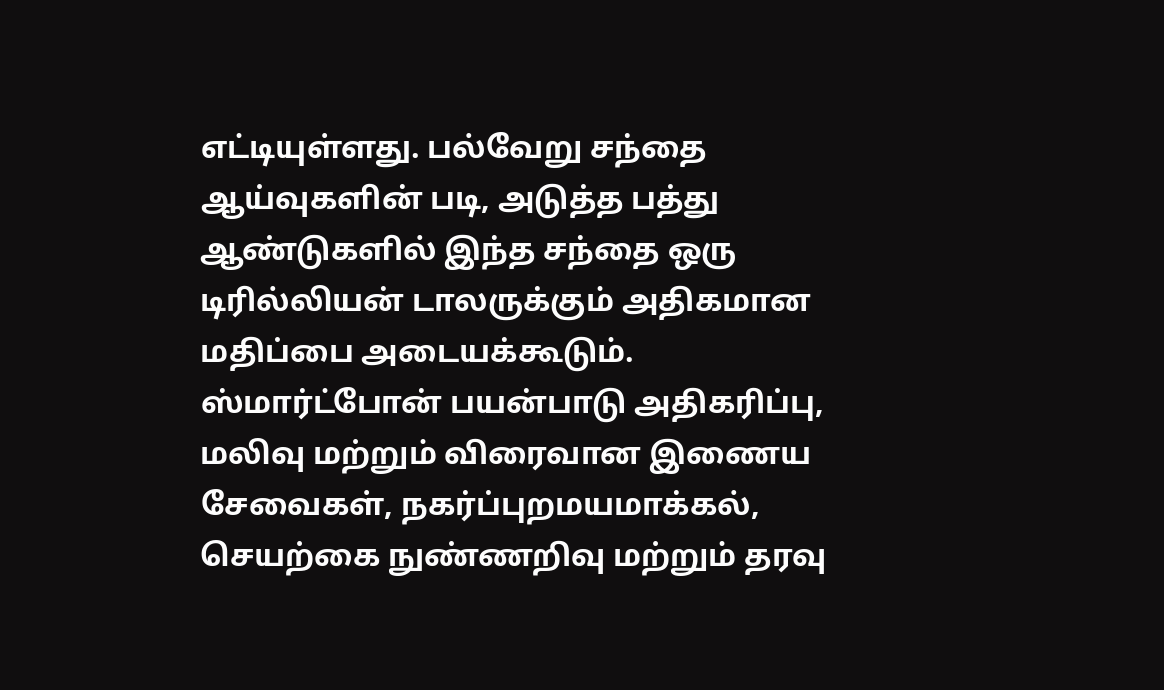எட்டியுள்ளது. பல்வேறு சந்தை ஆய்வுகளின் படி, அடுத்த பத்து ஆண்டுகளில் இந்த சந்தை ஒரு டிரில்லியன் டாலருக்கும் அதிகமான மதிப்பை அடையக்கூடும்.
ஸ்மார்ட்போன் பயன்பாடு அதிகரிப்பு, மலிவு மற்றும் விரைவான இணைய சேவைகள், நகர்ப்புறமயமாக்கல், செயற்கை நுண்ணறிவு மற்றும் தரவு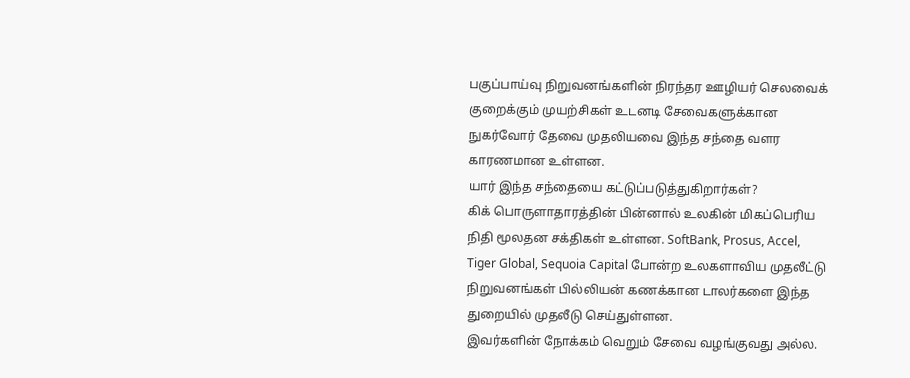பகுப்பாய்வு நிறுவனங்களின் நிரந்தர ஊழியர் செலவைக் குறைக்கும் முயற்சிகள் உடனடி சேவைகளுக்கான நுகர்வோர் தேவை முதலியவை இந்த சந்தை வளர காரணமான உள்ளன.
யார் இந்த சந்தையை கட்டுப்படுத்துகிறார்கள்?
கிக் பொருளாதாரத்தின் பின்னால் உலகின் மிகப்பெரிய நிதி மூலதன சக்திகள் உள்ளன. SoftBank, Prosus, Accel, Tiger Global, Sequoia Capital போன்ற உலகளாவிய முதலீட்டு நிறுவனங்கள் பில்லியன் கணக்கான டாலர்களை இந்த துறையில் முதலீடு செய்துள்ளன.
இவர்களின் நோக்கம் வெறும் சேவை வழங்குவது அல்ல.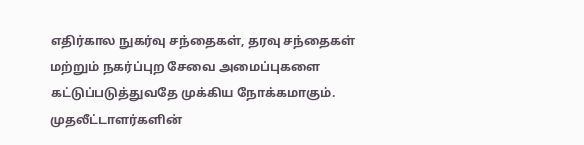எதிர்கால நுகர்வு சந்தைகள், தரவு சந்தைகள் மற்றும் நகர்ப்புற சேவை அமைப்புகளை கட்டுப்படுத்துவதே முக்கிய நோக்கமாகும்.
முதலீட்டாளர்களின்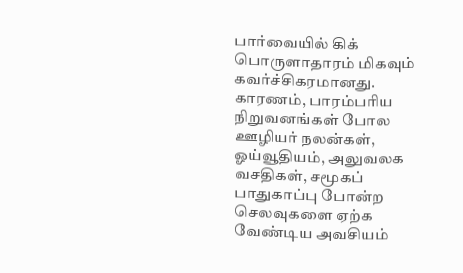பார்வையில் கிக் பொருளாதாரம் மிகவும் கவர்ச்சிகரமானது. காரணம், பாரம்பரிய நிறுவனங்கள் போல ஊழியர் நலன்கள், ஓய்வூதியம், அலுவலக வசதிகள், சமூகப் பாதுகாப்பு போன்ற செலவுகளை ஏற்க வேண்டிய அவசியம்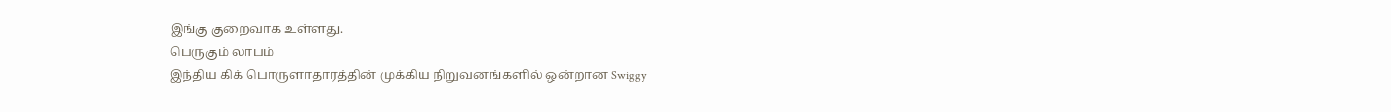இங்கு குறைவாக உள்ளது.
பெருகும் லாபம்
இந்திய கிக் பொருளாதாரத்தின் முக்கிய நிறுவனங்களில் ஒன்றான Swiggy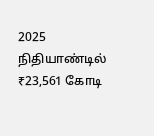2025 நிதியாண்டில் ₹23,561 கோடி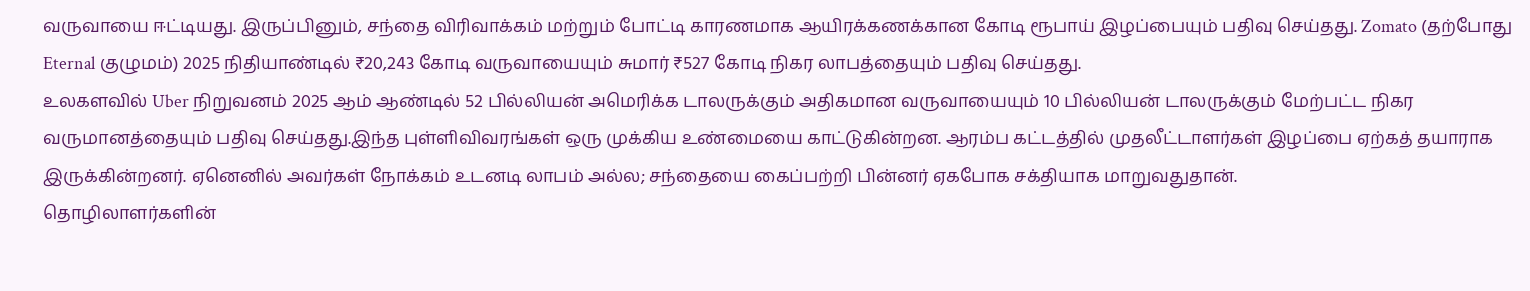வருவாயை ஈட்டியது. இருப்பினும், சந்தை விரிவாக்கம் மற்றும் போட்டி காரணமாக ஆயிரக்கணக்கான கோடி ரூபாய் இழப்பையும் பதிவு செய்தது. Zomato (தற்போது Eternal குழுமம்) 2025 நிதியாண்டில் ₹20,243 கோடி வருவாயையும் சுமார் ₹527 கோடி நிகர லாபத்தையும் பதிவு செய்தது.
உலகளவில் Uber நிறுவனம் 2025 ஆம் ஆண்டில் 52 பில்லியன் அமெரிக்க டாலருக்கும் அதிகமான வருவாயையும் 10 பில்லியன் டாலருக்கும் மேற்பட்ட நிகர வருமானத்தையும் பதிவு செய்தது.இந்த புள்ளிவிவரங்கள் ஒரு முக்கிய உண்மையை காட்டுகின்றன. ஆரம்ப கட்டத்தில் முதலீட்டாளர்கள் இழப்பை ஏற்கத் தயாராக இருக்கின்றனர். ஏனெனில் அவர்கள் நோக்கம் உடனடி லாபம் அல்ல; சந்தையை கைப்பற்றி பின்னர் ஏகபோக சக்தியாக மாறுவதுதான்.
தொழிலாளர்களின்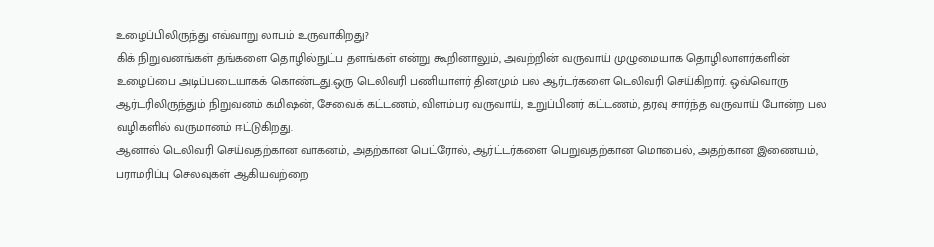உழைப்பிலிருந்து எவ்வாறு லாபம் உருவாகிறது?
கிக் நிறுவனங்கள் தங்களை தொழில்நுட்ப தளங்கள் என்று கூறினாலும், அவற்றின் வருவாய் முழுமையாக தொழிலாளர்களின் உழைப்பை அடிப்படையாகக் கொண்டது.ஒரு டெலிவரி பணியாளர் தினமும் பல ஆர்டர்களை டெலிவரி செய்கிறார். ஒவ்வொரு ஆர்டரிலிருந்தும் நிறுவனம் கமிஷன், சேவைக் கட்டணம், விளம்பர வருவாய், உறுப்பினர் கட்டணம், தரவு சார்ந்த வருவாய் போன்ற பல வழிகளில் வருமானம் ஈட்டுகிறது.
ஆனால் டெலிவரி செய்வதற்கான வாகனம், அதற்கான பெட்ரோல், ஆர்ட்டர்களை பெறுவதற்கான மொபைல், அதற்கான இணையம், பராமரிப்பு செலவுகள் ஆகியவற்றை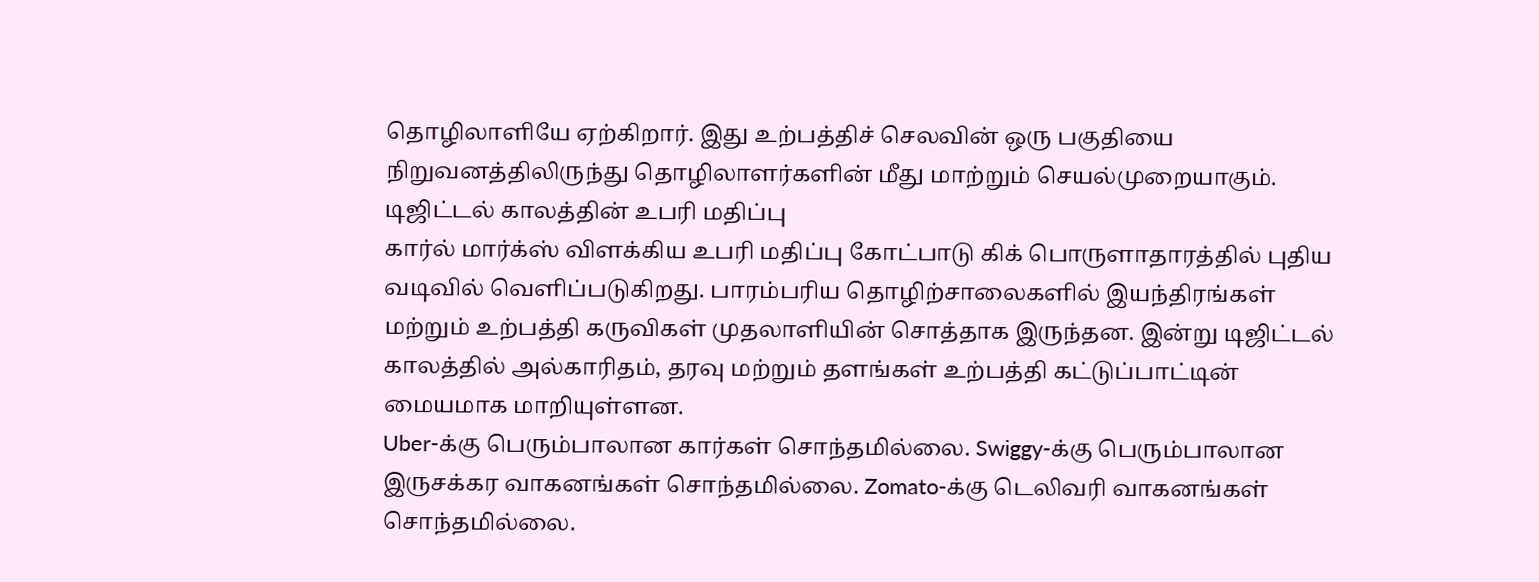தொழிலாளியே ஏற்கிறார். இது உற்பத்திச் செலவின் ஒரு பகுதியை நிறுவனத்திலிருந்து தொழிலாளர்களின் மீது மாற்றும் செயல்முறையாகும்.
டிஜிட்டல் காலத்தின் உபரி மதிப்பு
கார்ல் மார்க்ஸ் விளக்கிய உபரி மதிப்பு கோட்பாடு கிக் பொருளாதாரத்தில் புதிய வடிவில் வெளிப்படுகிறது. பாரம்பரிய தொழிற்சாலைகளில் இயந்திரங்கள் மற்றும் உற்பத்தி கருவிகள் முதலாளியின் சொத்தாக இருந்தன. இன்று டிஜிட்டல் காலத்தில் அல்காரிதம், தரவு மற்றும் தளங்கள் உற்பத்தி கட்டுப்பாட்டின் மையமாக மாறியுள்ளன.
Uber-க்கு பெரும்பாலான கார்கள் சொந்தமில்லை. Swiggy-க்கு பெரும்பாலான இருசக்கர வாகனங்கள் சொந்தமில்லை. Zomato-க்கு டெலிவரி வாகனங்கள் சொந்தமில்லை.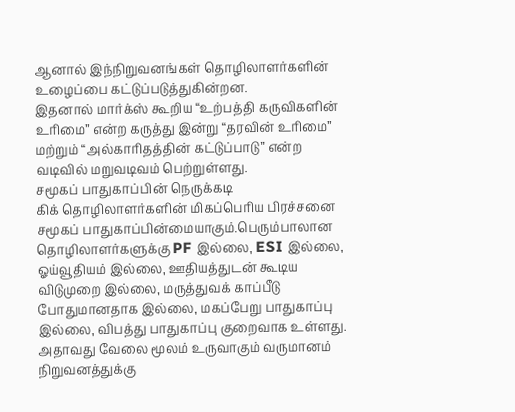ஆனால் இந்நிறுவனங்கள் தொழிலாளர்களின் உழைப்பை கட்டுப்படுத்துகின்றன.
இதனால் மார்க்ஸ் கூறிய “உற்பத்தி கருவிகளின் உரிமை” என்ற கருத்து இன்று “தரவின் உரிமை” மற்றும் “அல்காரிதத்தின் கட்டுப்பாடு” என்ற வடிவில் மறுவடிவம் பெற்றுள்ளது.
சமூகப் பாதுகாப்பின் நெருக்கடி
கிக் தொழிலாளர்களின் மிகப்பெரிய பிரச்சனை சமூகப் பாதுகாப்பின்மையாகும்.பெரும்பாலான தொழிலாளர்களுக்கு PF இல்லை, ESI இல்லை, ஓய்வூதியம் இல்லை, ஊதியத்துடன் கூடிய விடுமுறை இல்லை, மருத்துவக் காப்பீடு போதுமானதாக இல்லை, மகப்பேறு பாதுகாப்பு இல்லை, விபத்து பாதுகாப்பு குறைவாக உள்ளது. அதாவது வேலை மூலம் உருவாகும் வருமானம் நிறுவனத்துக்கு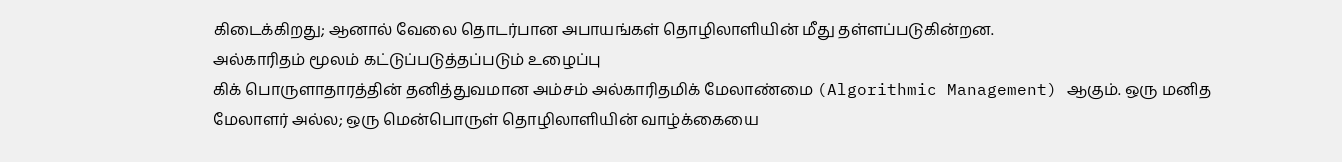கிடைக்கிறது; ஆனால் வேலை தொடர்பான அபாயங்கள் தொழிலாளியின் மீது தள்ளப்படுகின்றன.
அல்காரிதம் மூலம் கட்டுப்படுத்தப்படும் உழைப்பு
கிக் பொருளாதாரத்தின் தனித்துவமான அம்சம் அல்காரிதமிக் மேலாண்மை (Algorithmic Management) ஆகும். ஒரு மனித மேலாளர் அல்ல; ஒரு மென்பொருள் தொழிலாளியின் வாழ்க்கையை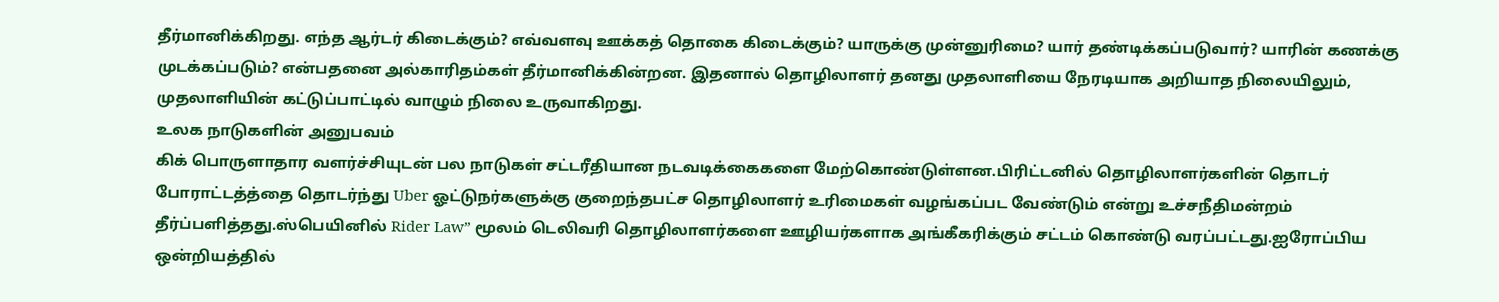தீர்மானிக்கிறது. எந்த ஆர்டர் கிடைக்கும்? எவ்வளவு ஊக்கத் தொகை கிடைக்கும்? யாருக்கு முன்னுரிமை? யார் தண்டிக்கப்படுவார்? யாரின் கணக்கு முடக்கப்படும்? என்பதனை அல்காரிதம்கள் தீர்மானிக்கின்றன. இதனால் தொழிலாளர் தனது முதலாளியை நேரடியாக அறியாத நிலையிலும், முதலாளியின் கட்டுப்பாட்டில் வாழும் நிலை உருவாகிறது.
உலக நாடுகளின் அனுபவம்
கிக் பொருளாதார வளர்ச்சியுடன் பல நாடுகள் சட்டரீதியான நடவடிக்கைகளை மேற்கொண்டுள்ளன.பிரிட்டனில் தொழிலாளர்களின் தொடர் போராட்டத்த்தை தொடர்ந்து Uber ஓட்டுநர்களுக்கு குறைந்தபட்ச தொழிலாளர் உரிமைகள் வழங்கப்பட வேண்டும் என்று உச்சநீதிமன்றம் தீர்ப்பளித்தது.ஸ்பெயினில் Rider Law” மூலம் டெலிவரி தொழிலாளர்களை ஊழியர்களாக அங்கீகரிக்கும் சட்டம் கொண்டு வரப்பட்டது.ஐரோப்பிய ஒன்றியத்தில்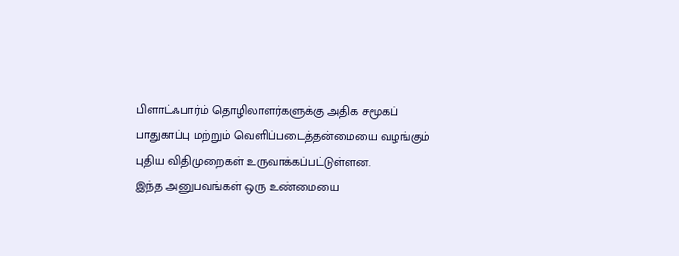பிளாட்ஃபார்ம் தொழிலாளர்களுக்கு அதிக சமூகப் பாதுகாப்பு மற்றும் வெளிப்படைத்தன்மையை வழங்கும் புதிய விதிமுறைகள் உருவாக்கப்பட்டுள்ளன.
இந்த அனுபவங்கள் ஒரு உண்மையை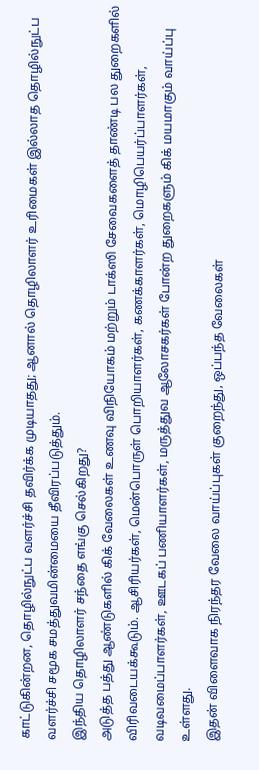காட்டுகின்றன, தொழில்நுட்ப வளர்ச்சி தவிர்க்க முடியாதது; ஆனால் தொழிலாளர் உரிமைகள் இல்லாத தொழில்நுட்ப வளர்ச்சி சமூக சமத்துவமின்மையை தீவிரப்படுத்தும்.
இந்திய தொழிலாளர் சந்தை எங்கு செல்கிறது?
அடுத்த பத்து ஆண்டுகளில் கிக் வேலைகள் உணவு விநியோகம் மற்றும் டாக்ஸி சேவைகளைத் தாண்டி பல துறைகளில் விரிவடையக்கூடும். ஆசிரியர்கள், மென்பொருள் பொறியாளர்கள், கணக்காளர்கள், மொழிபெயர்ப்பாளர்கள், வடிவமைப்பாளர்கள், ஊடகப் பணியாளர்கள், மருத்துவ ஆலோசகர்கள் போன்ற துறைகளும் கிக் மயமாகும் வாய்ப்பு உள்ளது.
இதன் விளைவாக நிரந்தர வேலை வாய்ப்புகள் குறைந்து, ஒப்பந்த வேலைகள்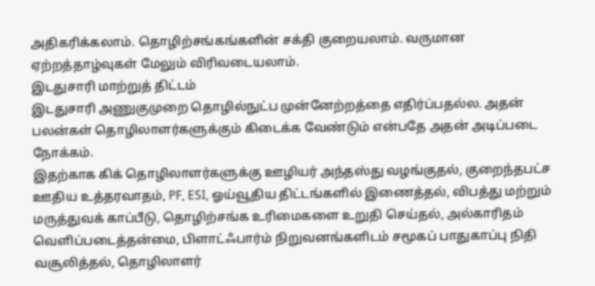அதிகரிக்கலாம். தொழிற்சங்கங்களின் சக்தி குறையலாம். வருமான ஏற்றத்தாழ்வுகள் மேலும் விரிவடையலாம்.
இடதுசாரி மாற்றுத் திட்டம்
இடதுசாரி அணுகுமுறை தொழில்நுட்ப முன்னேற்றத்தை எதிர்ப்பதல்ல. அதன் பலன்கள் தொழிலாளர்களுக்கும் கிடைக்க வேண்டும் என்பதே அதன் அடிப்படை நோக்கம்.
இதற்காக கிக் தொழிலாளர்களுக்கு ஊழியர் அந்தஸ்து வழங்குதல், குறைந்தபட்ச ஊதிய உத்தரவாதம், PF, ESI, ஓய்வூதிய திட்டங்களில் இணைத்தல், விபத்து மற்றும் மருத்துவக் காப்பீடு, தொழிற்சங்க உரிமைகளை உறுதி செய்தல், அல்காரிதம் வெளிப்படைத்தன்மை, பிளாட்ஃபார்ம் நிறுவனங்களிடம் சமூகப் பாதுகாப்பு நிதி வசூலித்தல், தொழிலாளர்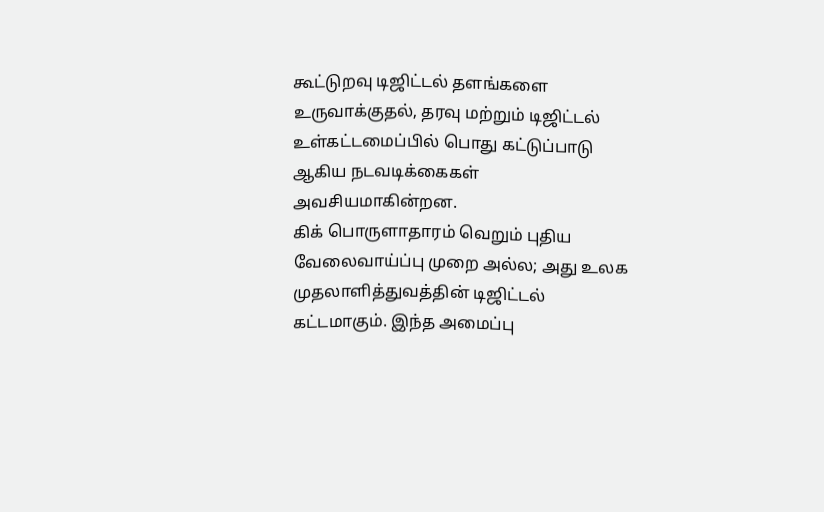கூட்டுறவு டிஜிட்டல் தளங்களை உருவாக்குதல், தரவு மற்றும் டிஜிட்டல் உள்கட்டமைப்பில் பொது கட்டுப்பாடு ஆகிய நடவடிக்கைகள் அவசியமாகின்றன.
கிக் பொருளாதாரம் வெறும் புதிய வேலைவாய்ப்பு முறை அல்ல; அது உலக முதலாளித்துவத்தின் டிஜிட்டல் கட்டமாகும். இந்த அமைப்பு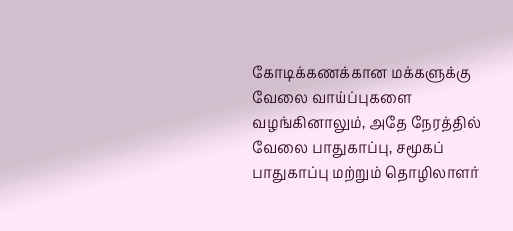கோடிக்கணக்கான மக்களுக்கு வேலை வாய்ப்புகளை வழங்கினாலும், அதே நேரத்தில் வேலை பாதுகாப்பு, சமூகப் பாதுகாப்பு மற்றும் தொழிலாளர்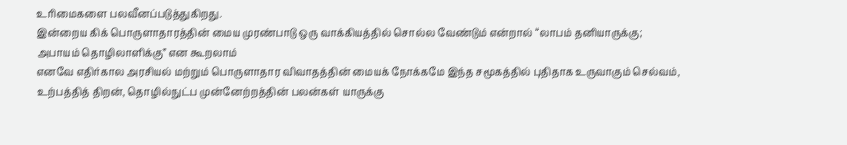உரிமைகளை பலவீனப்படுத்துகிறது.
இன்றைய கிக் பொருளாதாரத்தின் மைய முரண்பாடு ஒரு வாக்கியத்தில் சொல்ல வேண்டும் என்றால் “லாபம் தனியாருக்கு; அபாயம் தொழிலாளிக்கு” என கூறலாம்
எனவே எதிர்கால அரசியல் மற்றும் பொருளாதார விவாதத்தின் மையக் நோக்கமே இந்த சமூகத்தில் புதிதாக உருவாகும் செல்வம், உற்பத்தித் திறன், தொழில்நுட்ப முன்னேற்றத்தின் பலன்கள் யாருக்கு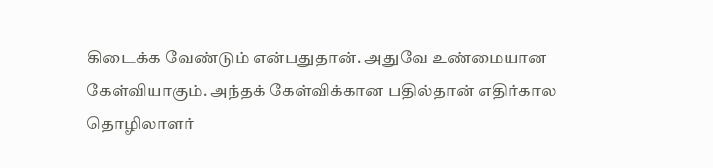கிடைக்க வேண்டும் என்பதுதான். அதுவே உண்மையான கேள்வியாகும். அந்தக் கேள்விக்கான பதில்தான் எதிர்கால தொழிலாளர்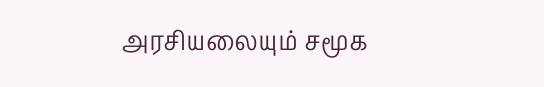அரசியலையும் சமூக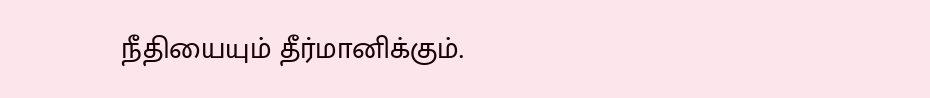நீதியையும் தீர்மானிக்கும்.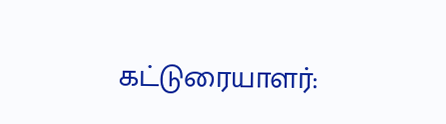கட்டுரையாளர்: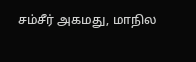சம்சீர் அகமது, மாநில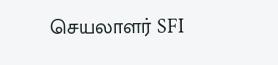செயலாளர் SFI